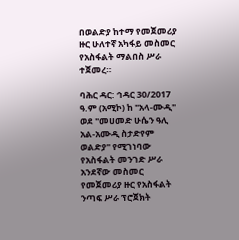በወልድያ ከተማ የመጀመሪያ ዙር ሁለተኛ አካፋይ መስመር የአስፋልት ማልበስ ሥራ ተጀመረ።

ባሕር ዳር: ኅዳር 30/2017 ዓ.ም (አሚኮ) ከ "አላ-ሙዲ" ወደ "መሀመድ ሁሴን ዓሊ አል-አሙዲ ስታድየም ወልድያ" የሚገነባው የአስፋልት መንገድ ሥራ አንደኛው መስመር የመጀመሪያ ዙር የአስፋልት ንጣፍ ሥራ ፕሮጀክት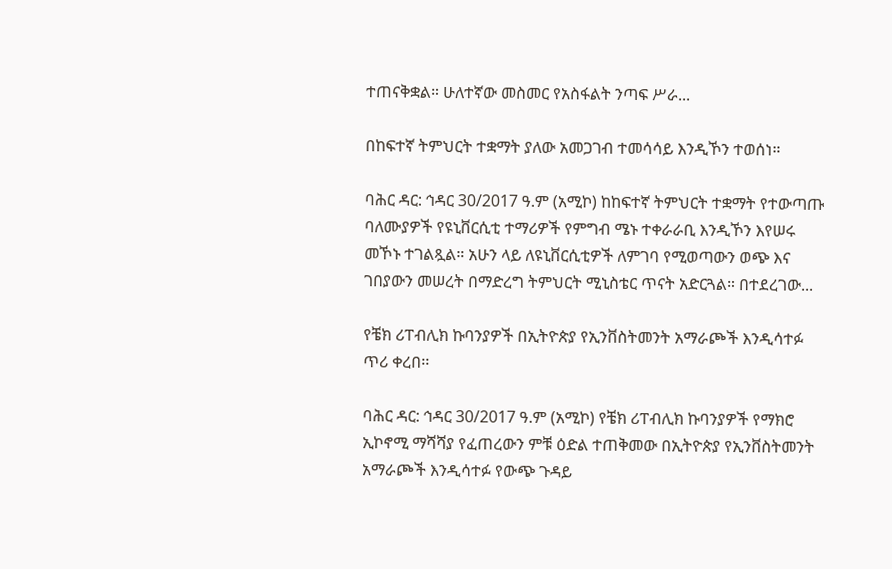ተጠናቅቋል። ሁለተኛው መስመር የአስፋልት ንጣፍ ሥራ...

በከፍተኛ ትምህርት ተቋማት ያለው አመጋገብ ተመሳሳይ እንዲኾን ተወሰነ።

ባሕር ዳር: ኅዳር 30/2017 ዓ.ም (አሚኮ) ከከፍተኛ ትምህርት ተቋማት የተውጣጡ ባለሙያዎች የዩኒቨርሲቲ ተማሪዎች የምግብ ሜኑ ተቀራራቢ እንዲኾን እየሠሩ መኾኑ ተገልጿል። አሁን ላይ ለዩኒቨርሲቲዎች ለምገባ የሚወጣውን ወጭ እና ገበያውን መሠረት በማድረግ ትምህርት ሚኒስቴር ጥናት አድርጓል። በተደረገው...

የቼክ ሪፐብሊክ ኩባንያዎች በኢትዮጵያ የኢንቨስትመንት አማራጮች እንዲሳተፉ ጥሪ ቀረበ፡፡

ባሕር ዳር: ኅዳር 30/2017 ዓ.ም (አሚኮ) የቼክ ሪፐብሊክ ኩባንያዎች የማክሮ ኢኮኖሚ ማሻሻያ የፈጠረውን ምቹ ዕድል ተጠቅመው በኢትዮጵያ የኢንቨስትመንት አማራጮች እንዲሳተፉ የውጭ ጉዳይ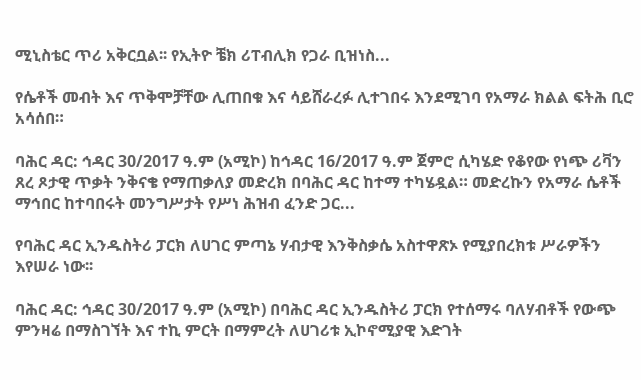ሚኒስቴር ጥሪ አቅርቧል፡፡ የኢትዮ ቼክ ሪፐብሊክ የጋራ ቢዝነስ...

የሴቶች መብት እና ጥቅሞቻቸው ሊጠበቁ እና ሳይሸራረፉ ሊተገበሩ እንደሚገባ የአማራ ክልል ፍትሕ ቢሮ አሳሰበ።

ባሕር ዳር: ኅዳር 30/2017 ዓ.ም (አሚኮ) ከኅዳር 16/2017 ዓ.ም ጀምሮ ሲካሄድ የቆየው የነጭ ሪቫን ጸረ ጾታዊ ጥቃት ንቅናቄ የማጠቃለያ መድረክ በባሕር ዳር ከተማ ተካሄዷል። መድረኩን የአማራ ሴቶች ማኅበር ከተባበሩት መንግሥታት የሥነ ሕዝብ ፈንድ ጋር...

የባሕር ዳር ኢንዱስትሪ ፓርክ ለሀገር ምጣኔ ሃብታዊ እንቅስቃሴ አስተዋጽኦ የሚያበረክቱ ሥራዎችን እየሠራ ነው፡፡

ባሕር ዳር: ኅዳር 30/2017 ዓ.ም (አሚኮ) በባሕር ዳር ኢንዱስትሪ ፓርክ የተሰማሩ ባለሃብቶች የውጭ ምንዛሬ በማስገኘት እና ተኪ ምርት በማምረት ለሀገሪቱ ኢኮኖሚያዊ እድገት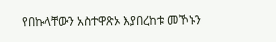የበኩላቸውን አስተዋጽኦ እያበረከቱ መኾኑን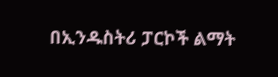በኢንዱስትሪ ፓርኮች ልማት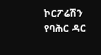ኮርፖሬሽን የባሕር ዳር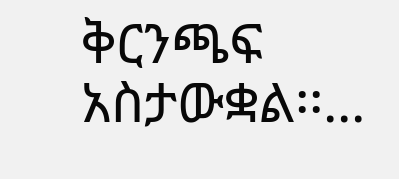ቅርንጫፍ አስታውቋል፡፡...